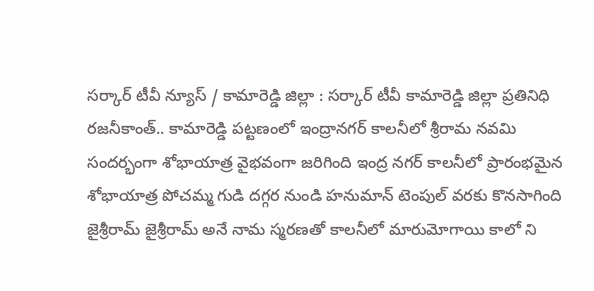సర్కార్ టీవీ న్యూస్ / కామారెడ్డి జిల్లా : సర్కార్ టీవీ కామారెడ్డి జిల్లా ప్రతినిధి రజనీకాంత్.. కామారెడ్డి పట్టణంలో ఇంద్రానగర్ కాలనీలో శ్రీరామ నవమి సందర్భంగా శోభాయాత్ర వైభవంగా జరిగింది ఇంద్ర నగర్ కాలనీలో ప్రారంభమైన శోభాయాత్ర పోచమ్మ గుడి దగ్గర నుండి హనుమాన్ టెంపుల్ వరకు కొనసాగింది జైశ్రీరామ్ జైశ్రీరామ్ అనే నామ స్మరణతో కాలనీలో మారుమోగాయి కాలో ని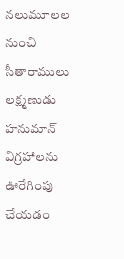నలుమూలల నుంచి సీతారాములు లక్ష్మణుడు హనుమాన్ విగ్రహాలను ఊరేగింపు చేయడం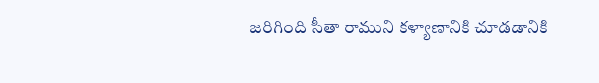జరిగింది సీతా రాముని కళ్యాణానికి చూడడానికి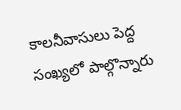కాలనీవాసులు పెద్ద సంఖ్యలో పాల్గొన్నారు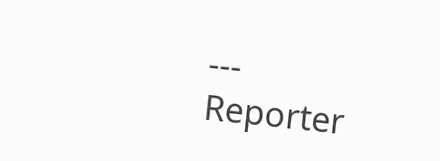---
Reporter